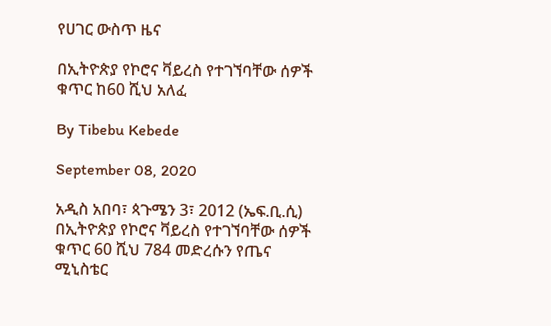የሀገር ውስጥ ዜና

በኢትዮጵያ የኮሮና ቫይረስ የተገኘባቸው ሰዎች ቁጥር ከ60 ሺህ አለፈ

By Tibebu Kebede

September 08, 2020

አዲስ አበባ፣ ጳጉሜን 3፣ 2012 (ኤፍ.ቢ.ሲ) በኢትዮጵያ የኮሮና ቫይረስ የተገኘባቸው ሰዎች ቁጥር 60 ሺህ 784 መድረሱን የጤና ሚኒስቴር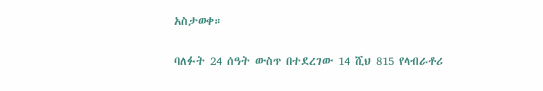አስታወቀ።

ባለፉት 24 ሰዓት ውስጥ በተደረገው 14 ሺህ 815 የላብራቶሪ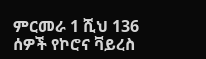ምርመራ 1 ሺህ 136 ሰዎች የኮሮና ቫይረስ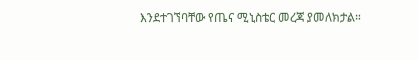እንደተገኘባቸው የጤና ሚኒስቴር መረጃ ያመለክታል።